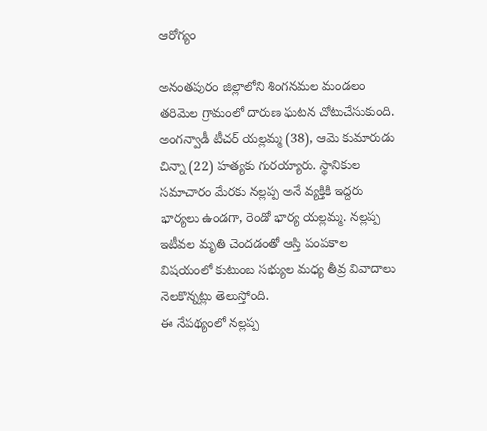ఆరోగ్యం

అనంతపురం జిల్లాలోని శింగనమల మండలం తరిమెల గ్రామంలో దారుణ ఘటన చోటుచేసుకుంది. అంగన్వాడీ టీచర్ యల్లమ్మ (38), ఆమె కుమారుడు చిన్నా (22) హత్యకు గురయ్యారు. స్థానికుల సమాచారం మేరకు నల్లప్ప అనే వ్యక్తికి ఇద్దరు భార్యలు ఉండగా, రెండో భార్య యల్లమ్మ. నల్లప్ప ఇటీవల మృతి చెందడంతో ఆస్తి పంపకాల విషయంలో కుటుంబ సభ్యుల మధ్య తీవ్ర వివాదాలు నెలకొన్నట్లు తెలుస్తోంది.
ఈ నేపథ్యంలో నల్లప్ప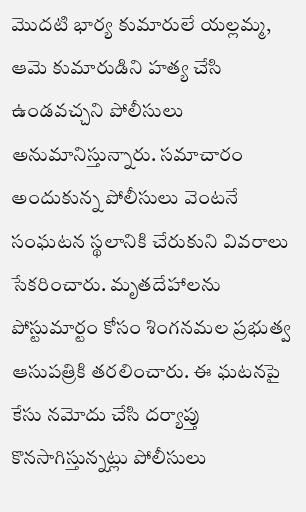మొదటి భార్య కుమారులే యల్లమ్మ, ఆమె కుమారుడిని హత్య చేసి ఉండవచ్చని పోలీసులు అనుమానిస్తున్నారు. సమాచారం అందుకున్న పోలీసులు వెంటనే సంఘటన స్థలానికి చేరుకుని వివరాలు సేకరించారు. మృతదేహాలను పోస్టుమార్టం కోసం శింగనమల ప్రభుత్వ ఆసుపత్రికి తరలించారు. ఈ ఘటనపై కేసు నమోదు చేసి దర్యాప్తు కొనసాగిస్తున్నట్లు పోలీసులు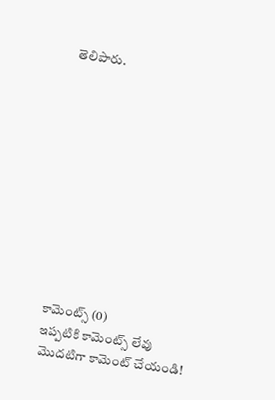తెలిపారు.











కామెంట్స్ (0)
ఇప్పటికి కామెంట్స్ లేవు
మొదటిగా కామెంట్ చేయండి!